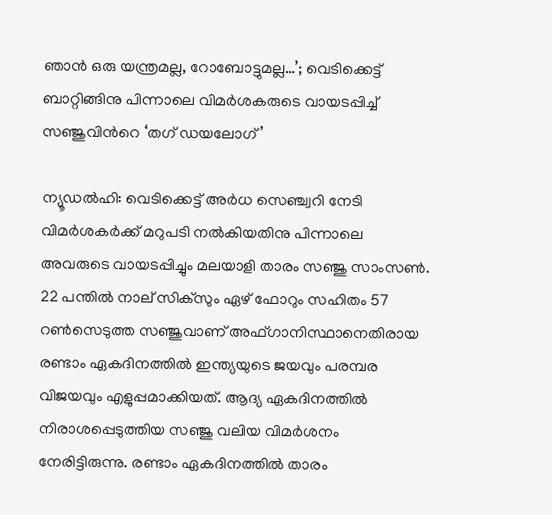ഞാൻ ഒരു യന്ത്രമല്ല, റോബോട്ടുമല്ല…’; വെടിക്കെട്ട് ബാറ്റിങ്ങിനു പിന്നാലെ വിമർശകരുടെ വായടപ്പിച്ച് സഞ്ജുവിന്‍റെ ‘തഗ് ഡയലോഗ്’

ന്യൂഡൽഹി: വെടിക്കെട്ട് അർധ സെഞ്ച്വറി നേടി വിമർശകർക്ക് മറുപടി നൽകിയതിനു പിന്നാലെ അവരുടെ വായടപ്പിച്ചും മലയാളി താരം സഞ്ജു സാംസൺ. 22 പന്തിൽ നാല് സിക്സും ഏഴ് ഫോറും സഹിതം 57 റൺസെടുത്ത സഞ്ജുവാണ് അഫ്ഗാനിസ്ഥാനെതിരായ രണ്ടാം ഏകദിനത്തിൽ ഇന്ത്യയുടെ ജയവും പരമ്പര വിജയവും എളുപ്പമാക്കിയത്. ആദ്യ ഏകദിനത്തിൽ നിരാശപ്പെടുത്തിയ സഞ്ജു വലിയ വിമർശനം നേരിട്ടിരുന്നു. രണ്ടാം ഏകദിനത്തിൽ താരം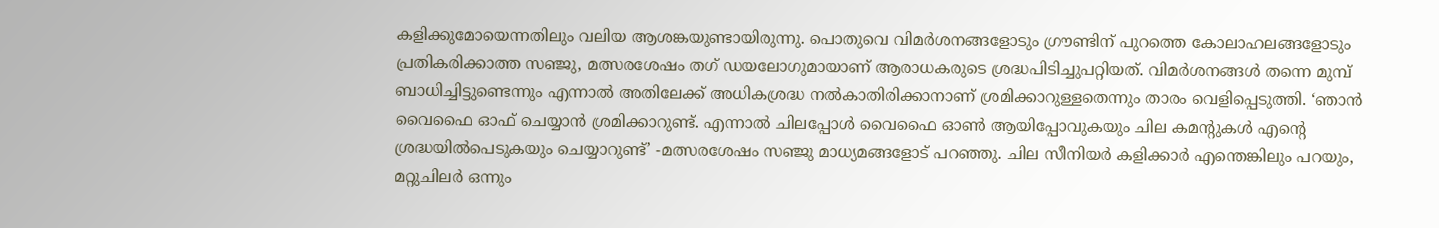കളിക്കുമോയെന്നതിലും വലിയ ആശങ്കയുണ്ടായിരുന്നു. പൊതുവെ വിമര്‍ശനങ്ങളോടും ഗ്രൗണ്ടിന് പുറത്തെ കോലാഹലങ്ങളോടും പ്രതികരിക്കാത്ത സഞ്ജു, മത്സരശേഷം തഗ് ഡയലോഗുമായാണ് ആരാധകരുടെ ശ്രദ്ധപിടിച്ചുപറ്റിയത്. വിമര്‍ശനങ്ങള്‍ തന്നെ മുമ്പ് ബാധിച്ചിട്ടുണ്ടെന്നും എന്നാല്‍ അതിലേക്ക് അധികശ്രദ്ധ നല്‍കാതിരിക്കാനാണ് ശ്രമിക്കാറുള്ളതെന്നും താരം വെളിപ്പെടുത്തി. ‘ഞാൻ വൈഫൈ ഓഫ് ചെയ്യാൻ ശ്രമിക്കാറുണ്ട്. എന്നാൽ ചിലപ്പോൾ വൈഫൈ ഓൺ ആയിപ്പോവുകയും ചില കമന്‍റുകൾ എന്‍റെ ശ്രദ്ധയിൽപെടുകയും ചെയ്യാറുണ്ട്’ -മത്സരശേഷം സഞ്ജു മാധ്യമങ്ങളോട് പറഞ്ഞു. ചില സീനിയർ കളിക്കാർ എന്തെങ്കിലും പറയും, മറ്റുചിലർ ഒന്നും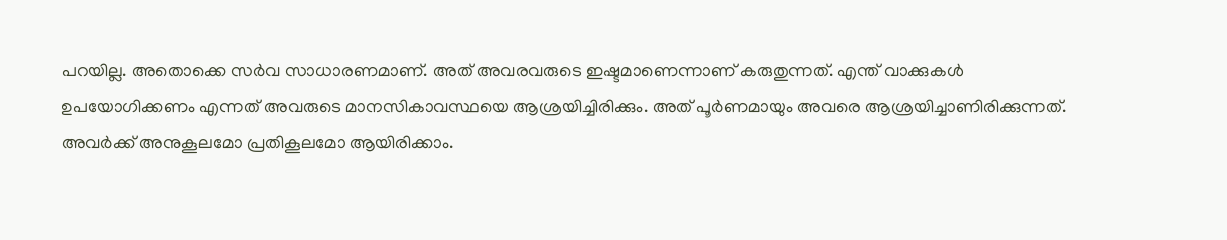പറയില്ല. അതൊക്കെ സർവ സാധാരണമാണ്. അത് അവരവരുടെ ഇഷ്ടമാണെന്നാണ് കരുതുന്നത്. എന്ത് വാക്കുകൾ ഉപയോഗിക്കണം എന്നത് അവരുടെ മാനസികാവസ്ഥയെ ആശ്രയിച്ചിരിക്കും. അത് പൂർണമായും അവരെ ആശ്രയിച്ചാണിരിക്കുന്നത്. അവർക്ക് അനുകൂലമോ പ്രതികൂലമോ ആയിരിക്കാം.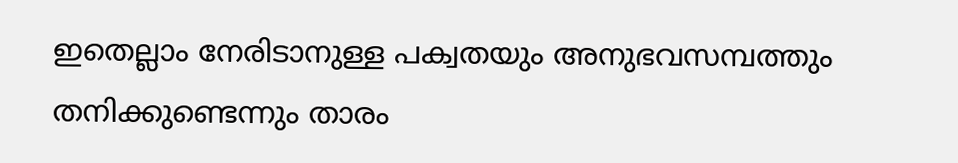ഇതെല്ലാം നേരിടാനുള്ള പക്വതയും അനുഭവസമ്പത്തും തനിക്കുണ്ടെന്നും താരം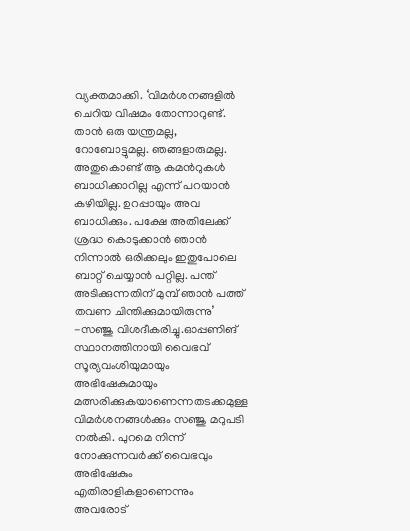വ്യക്തമാക്കി. ‘വിമർശനങ്ങളിൽ ചെറിയ വിഷമം തോന്നാറുണ്ട്. താൻ ഒരു യന്ത്രമല്ല, റോബോട്ടുമല്ല. ഞങ്ങളാരുമല്ല. അതുകൊണ്ട് ആ കമന്‍റുകള്‍ ബാധിക്കാറില്ല എന്ന് പറയാന്‍ കഴിയില്ല. ഉറപ്പായും അവ ബാധിക്കും. പക്ഷേ അതിലേക്ക് ശ്രദ്ധ കൊടുക്കാന്‍ ഞാന്‍ നിന്നാല്‍ ഒരിക്കലും ഇതുപോലെ ബാറ്റ് ചെയ്യാന്‍ പറ്റില്ല. പന്ത് അടിക്കുന്നതിന് മുമ്പ് ഞാൻ പത്ത് തവണ ചിന്തിക്കുമായിരുന്നു’ -സ‍ഞ്ജു വിശദീകരിച്ചു.ഓപ്പണിങ് സ്ഥാനത്തിനായി വൈഭവ് സൂര്യവംശിയുമായും അഭിഷേകുമായും മത്സരിക്കുകയാണെന്നതടക്കമുള്ള വിമര്‍ശനങ്ങള്‍ക്കും സഞ്ജു മറുപടി നൽകി. പുറമെ നിന്ന് നോക്കുന്നവര്‍ക്ക് വൈഭവും അഭിഷേകും എതിരാളികളാണെന്നും അവരോട്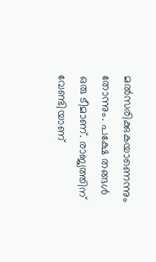മല്‍സരിക്കുകയാണെന്നും തോന്നും. പക്ഷേ തങ്ങള്‍ ഒരു ടീമാണ്. രാജ്യത്തിന് വേണ്ടിയാണ്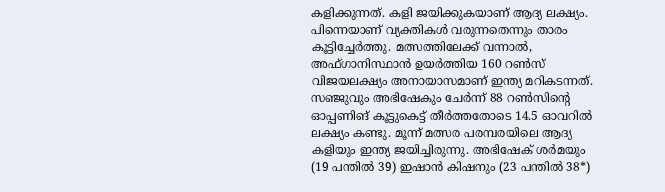കളിക്കുന്നത്. കളി ജയിക്കുകയാണ് ആദ്യ ലക്ഷ്യം. പിന്നെയാണ് വ്യക്തികള്‍ വരുന്നതെന്നും താരം കൂട്ടിച്ചേർത്തു. മത്സത്തിലേക്ക് വന്നാൽ, അഫ്ഗാനിസ്ഥാന്‍ ഉയര്‍ത്തിയ 160 റണ്‍സ് വിജയലക്ഷ്യം അനായാസമാണ് ഇന്ത്യ മറികടന്നത്. സഞ്ജുവും അഭിഷേകും ചേര്‍ന്ന് 88 റണ്‍സിന്‍റെ ഓപ്പണിങ് കൂട്ടുകെട്ട് തീര്‍ത്തതോടെ 14.5 ഓവറില്‍ ലക്ഷ്യം കണ്ടു. മൂന്ന് മത്സര പരമ്പരയിലെ ആദ്യ കളിയും ഇന്ത്യ ജയിച്ചിരുന്നു. അഭിഷേക് ശർമയും (19 പന്തിൽ 39) ഇഷാൻ കിഷനും (23 പന്തിൽ 38*)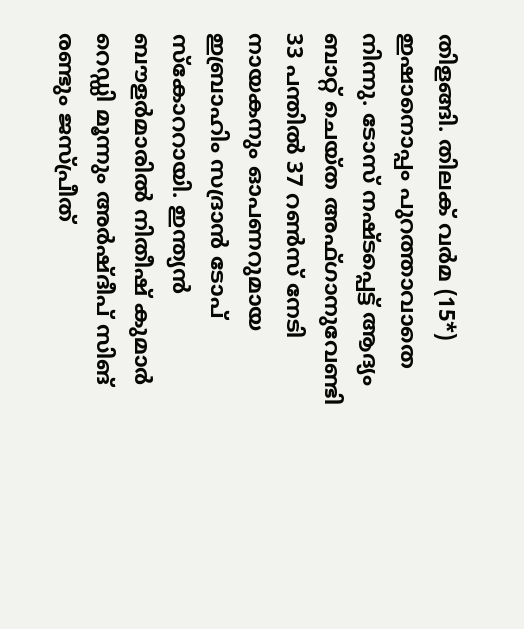തിളങ്ങി. തിലക് വർമ (15*) ഇഷാനൊപ്പം പുറത്താവാതെ നിന്നു. ടോസ് നഷ്ടപ്പെട്ട് ആദ്യം ബാറ്റ് ചെയ്ത അഫ്ഗാനുവേണ്ടി 33 പന്തിൽ 37 റൺസ് നേടി നായകനും ഓപണറുമായ ഇബ്രാഹിം സദ്രാൻ ടോപ് സ്കോററായി. ഇന്ത്യൻ ബൗളർമാരിൽ നിതീഷ് കുമാർ റെഡ്ഡി മൂന്നും അർഷ്ദീപ് സിങ് രണ്ടും ജസ്പ്രീത്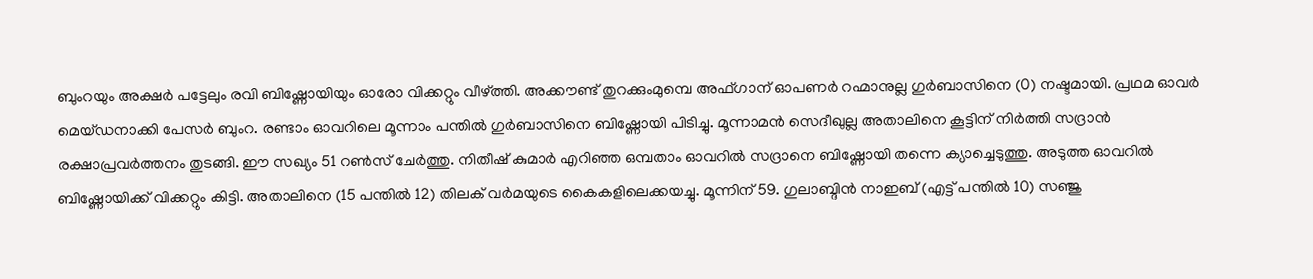ബുംറയും അക്ഷർ പട്ടേലും രവി ബിഷ്ണോയിയും ഓരോ വിക്കറ്റും വീഴ്ത്തി. അക്കൗണ്ട് തുറക്കുംമുമ്പെ അഫ്ഗാന് ഓപണർ റഹ്മാനുല്ല ഗുർബാസിനെ (0) നഷ്ടമായി. പ്രഥമ ഓവർ മെയ്ഡനാക്കി പേസർ ബുംറ. രണ്ടാം ഓവറിലെ മൂന്നാം പന്തിൽ ഗുർബാസിനെ ബിഷ്ണോയി പിടിച്ചു. മൂന്നാമൻ സെദീഖുല്ല അതാലിനെ കൂട്ടിന് നിർത്തി സദ്രാൻ രക്ഷാപ്രവർത്തനം തുടങ്ങി. ഈ സഖ്യം 51 റൺസ് ചേർത്തു. നിതീഷ് കുമാർ എറിഞ്ഞ ഒമ്പതാം ഓവറിൽ സദ്രാനെ ബിഷ്ണോയി തന്നെ ക്യാച്ചെടുത്തു. അടുത്ത ഓവറിൽ ബിഷ്ണോയിക്ക് വിക്കറ്റും കിട്ടി. അതാലിനെ (15 പന്തിൽ 12) തിലക് വർമയുടെ കൈകളിലെക്കയച്ചു. മൂന്നിന് 59. ഗുലാബ്ദിൻ നാഇബ് (എട്ട് പന്തിൽ 10) സഞ്ജു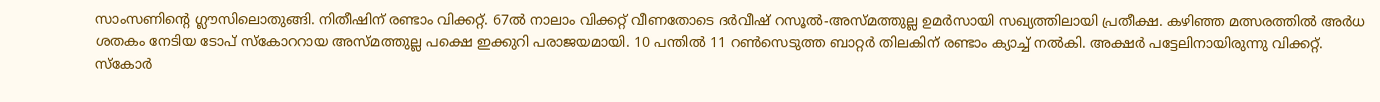സാംസണിന്റെ ഗ്ലൗസിലൊതുങ്ങി. നിതീഷിന് രണ്ടാം വിക്കറ്റ്. 67ൽ നാലാം വിക്കറ്റ് വീണതോടെ ദർവീഷ് റസൂൽ-അസ്മത്തുല്ല ഉമർസായി സഖ്യത്തിലായി പ്രതീക്ഷ. കഴിഞ്ഞ മത്സരത്തിൽ അർധ ശതകം നേടിയ ടോപ് സ്കോററായ അസ്മത്തുല്ല പക്ഷെ ഇക്കുറി പരാജയമായി. 10 പന്തിൽ 11 റൺസെടുത്ത ബാറ്റർ തിലകിന് രണ്ടാം ക്യാച്ച് നൽകി. അക്ഷർ പട്ടേലിനായിരുന്നു വിക്കറ്റ്. സ്കോർ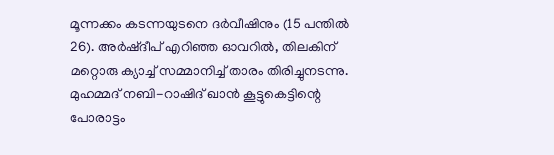മൂന്നക്കം കടന്നയുടനെ ദർവീഷിനും (15 പന്തിൽ 26). അർഷ്ദീപ് എറിഞ്ഞ ഓവറിൽ, തിലകിന് മറ്റൊരു ക്യാച്ച് സമ്മാനിച്ച് താരം തിരിച്ചുനടന്നു. മുഹമ്മദ് നബി-റാഷിദ് ഖാൻ കൂട്ടുകെട്ടിന്റെ പോരാട്ടം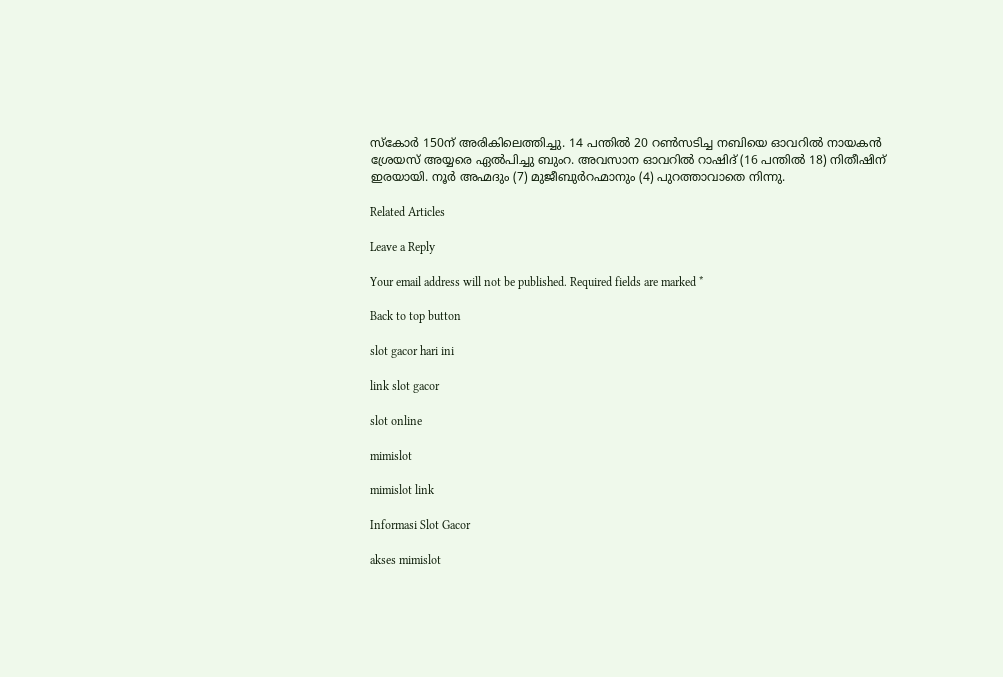സ്കോർ 150ന് അരികിലെത്തിച്ചു. 14 പന്തിൽ 20 റൺസടിച്ച നബിയെ ഓവറിൽ നായകൻ ശ്രേയസ് അയ്യരെ ഏൽപിച്ചു ബുംറ. അവസാന ഓവറിൽ റാഷിദ് (16 പന്തിൽ 18) നിതീഷിന് ഇരയായി. നൂർ അഹ്മദും (7) മുജീബുർറഹ്മാനും (4) പുറത്താവാതെ നിന്നു.

Related Articles

Leave a Reply

Your email address will not be published. Required fields are marked *

Back to top button

slot gacor hari ini

link slot gacor

slot online

mimislot

mimislot link

Informasi Slot Gacor

akses mimislot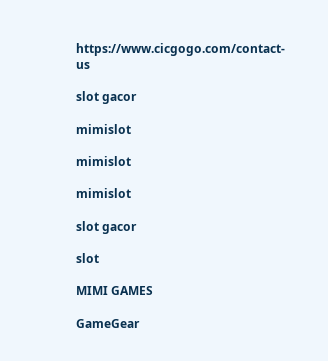https://www.cicgogo.com/contact-us

slot gacor

mimislot

mimislot

mimislot

slot gacor

slot

MIMI GAMES

GameGear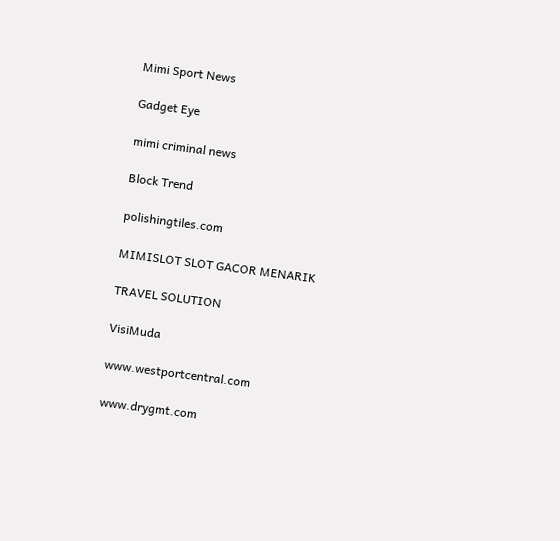Mimi Sport News

Gadget Eye

mimi criminal news

Block Trend

polishingtiles.com

MIMISLOT SLOT GACOR MENARIK

TRAVEL SOLUTION

VisiMuda

www.westportcentral.com

www.drygmt.com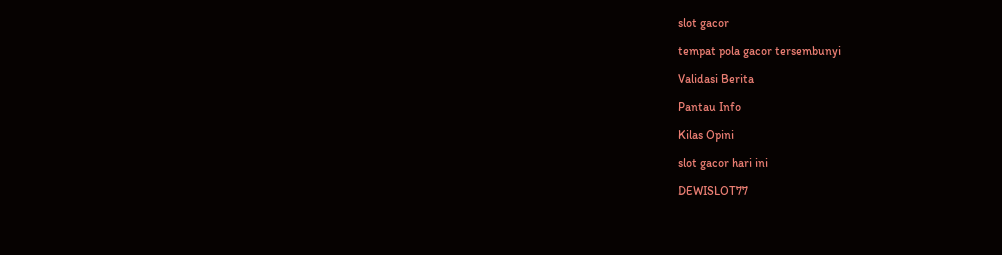slot gacor

tempat pola gacor tersembunyi

Validasi Berita

Pantau Info

Kilas Opini

slot gacor hari ini

DEWISLOT77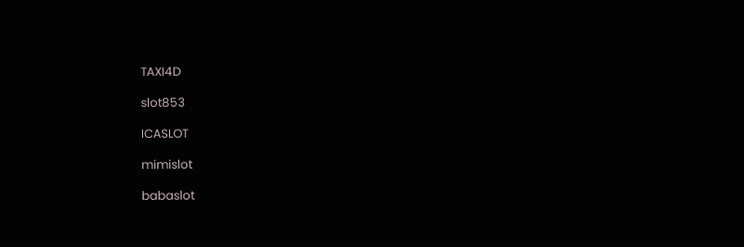TAXI4D

slot853

ICASLOT

mimislot

babaslot